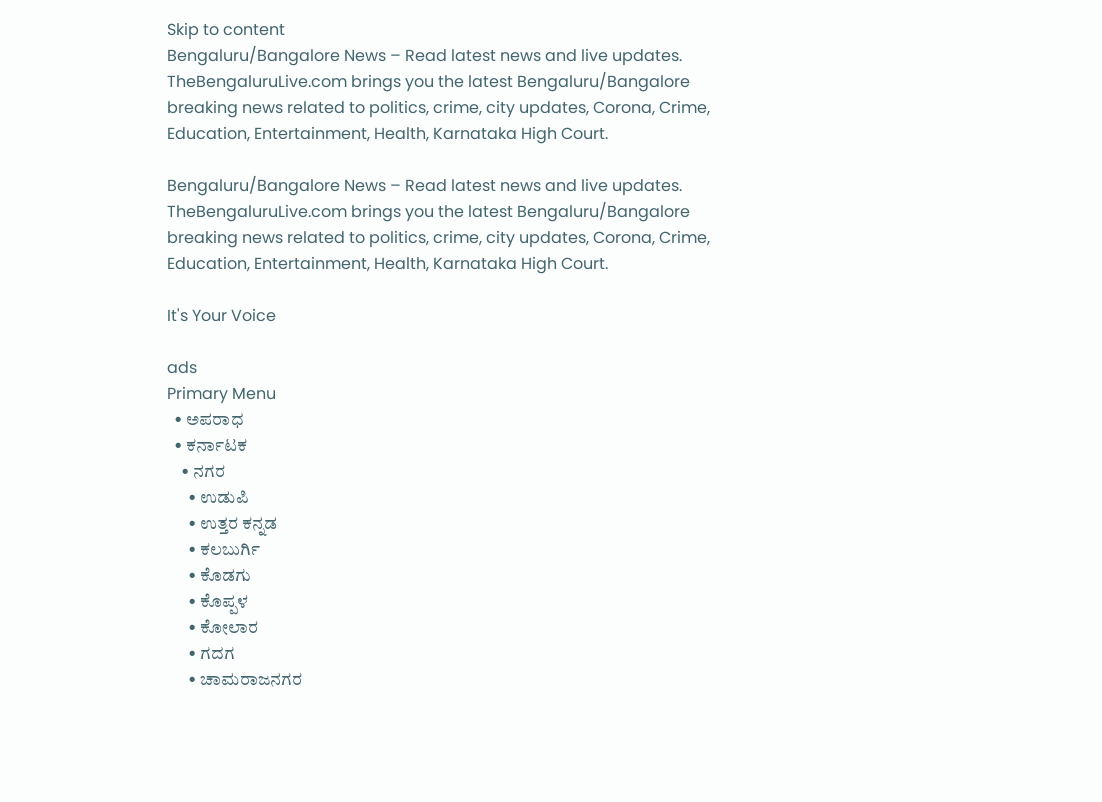Skip to content
Bengaluru/Bangalore News – Read latest news and live updates. TheBengaluruLive.com brings you the latest Bengaluru/Bangalore breaking news related to politics, crime, city updates, Corona, Crime, Education, Entertainment, Health, Karnataka High Court.

Bengaluru/Bangalore News – Read latest news and live updates. TheBengaluruLive.com brings you the latest Bengaluru/Bangalore breaking news related to politics, crime, city updates, Corona, Crime, Education, Entertainment, Health, Karnataka High Court.

It's Your Voice

ads
Primary Menu
  • ಅಪರಾಧ
  • ಕರ್ನಾಟಕ
    • ನಗರ
      • ಉಡುಪಿ
      • ಉತ್ತರ ಕನ್ನಡ
      • ಕಲಬುರ್ಗಿ
      • ಕೊಡಗು
      • ಕೊಪ್ಪಳ
      • ಕೋಲಾರ
      • ಗದಗ
      • ಚಾಮರಾಜನಗರ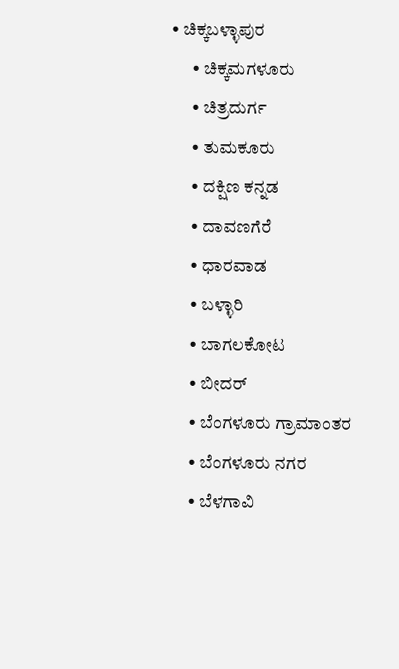• ಚಿಕ್ಕಬಳ್ಳಾಪುರ
      • ಚಿಕ್ಕಮಗಳೂರು
      • ಚಿತ್ರದುರ್ಗ
      • ತುಮಕೂರು
      • ದಕ್ಷಿಣ ಕನ್ನಡ
      • ದಾವಣಗೆರೆ
      • ಧಾರವಾಡ
      • ಬಳ್ಳಾರಿ
      • ಬಾಗಲಕೋಟ
      • ಬೀದರ್
      • ಬೆಂಗಳೂರು ಗ್ರಾಮಾಂತರ
      • ಬೆಂಗಳೂರು ನಗರ
      • ಬೆಳಗಾವಿ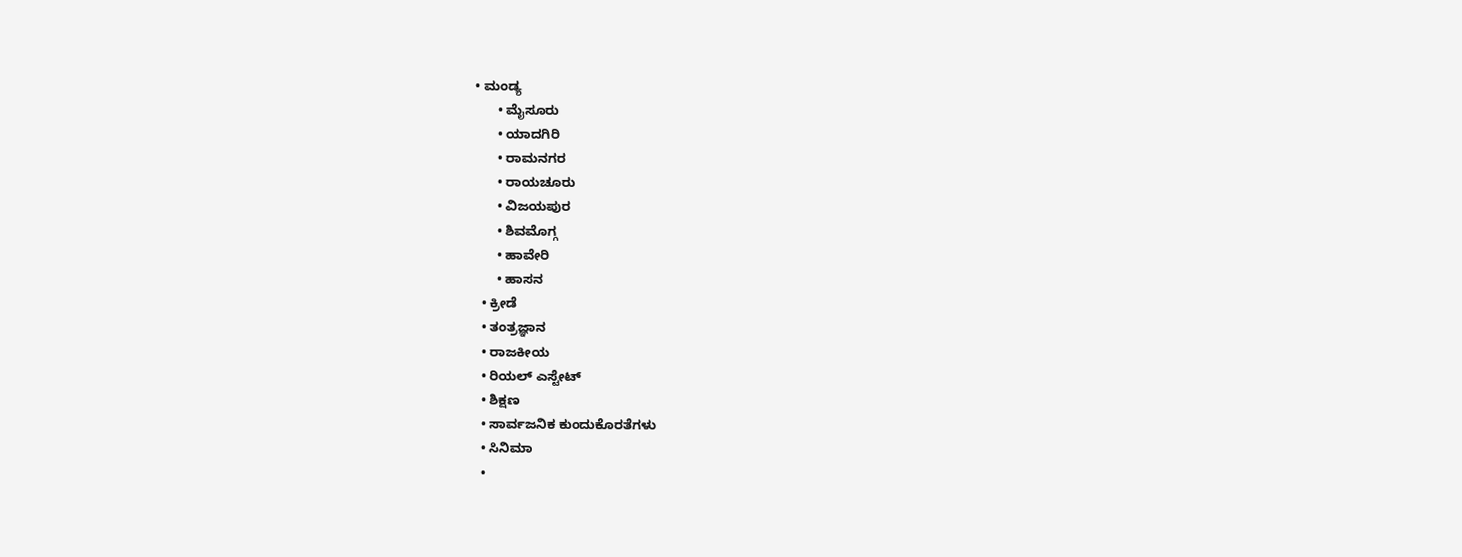• ಮಂಡ್ಯ
      • ಮೈಸೂರು
      • ಯಾದಗಿರಿ
      • ರಾಮನಗರ
      • ರಾಯಚೂರು
      • ವಿಜಯಪುರ
      • ಶಿವಮೊಗ್ಗ
      • ಹಾವೇರಿ
      • ಹಾಸನ
  • ಕ್ರೀಡೆ
  • ತಂತ್ರಜ್ಞಾನ
  • ರಾಜಕೀಯ
  • ರಿಯಲ್ ಎಸ್ಟೇಟ್
  • ಶಿಕ್ಷಣ
  • ಸಾರ್ವಜನಿಕ ಕುಂದುಕೊರತೆಗಳು
  • ಸಿನಿಮಾ
  •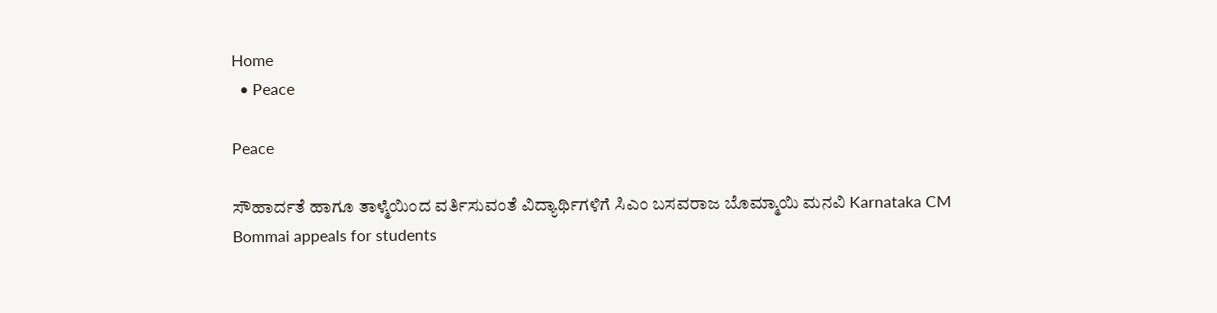Home
  • Peace

Peace

ಸೌಹಾರ್ದತೆ ಹಾಗೂ ತಾಳ್ಮೆಯಿಂದ ವರ್ತಿಸುವಂತೆ ವಿದ್ಯಾರ್ಥಿಗಳಿಗೆ ಸಿಎಂ ಬಸವರಾಜ ಬೊಮ್ಮಾಯಿ ಮನವಿ Karnataka CM Bommai appeals for students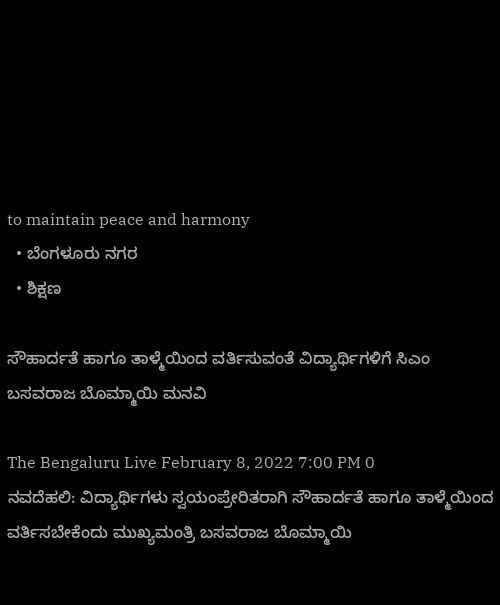to maintain peace and harmony
  • ಬೆಂಗಳೂರು ನಗರ
  • ಶಿಕ್ಷಣ

ಸೌಹಾರ್ದತೆ ಹಾಗೂ ತಾಳ್ಮೆಯಿಂದ ವರ್ತಿಸುವಂತೆ ವಿದ್ಯಾರ್ಥಿಗಳಿಗೆ ಸಿಎಂ ಬಸವರಾಜ ಬೊಮ್ಮಾಯಿ ಮನವಿ

The Bengaluru Live February 8, 2022 7:00 PM 0
ನವದೆಹಲಿ: ವಿದ್ಯಾರ್ಥಿಗಳು ಸ್ವಯಂಪ್ರೇರಿತರಾಗಿ ಸೌಹಾರ್ದತೆ ಹಾಗೂ ತಾಳ್ಮೆಯಿಂದ ವರ್ತಿಸಬೇಕೆಂದು ಮುಖ್ಯಮಂತ್ರಿ ಬಸವರಾಜ ಬೊಮ್ಮಾಯಿ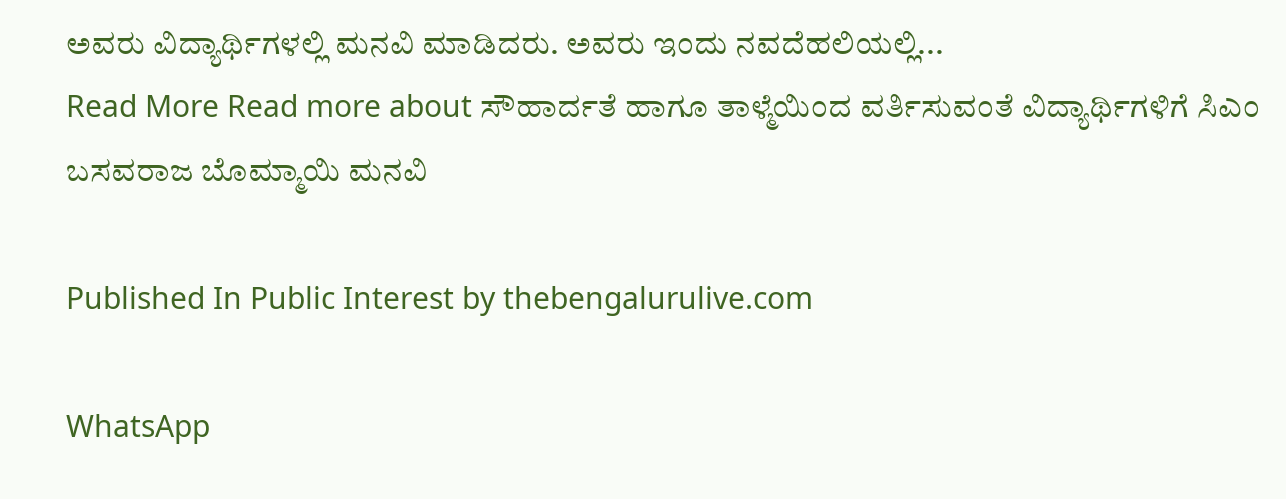ಅವರು ವಿದ್ಯಾರ್ಥಿಗಳಲ್ಲಿ ಮನವಿ ಮಾಡಿದರು. ಅವರು ಇಂದು ನವದೆಹಲಿಯಲ್ಲಿ...
Read More Read more about ಸೌಹಾರ್ದತೆ ಹಾಗೂ ತಾಳ್ಮೆಯಿಂದ ವರ್ತಿಸುವಂತೆ ವಿದ್ಯಾರ್ಥಿಗಳಿಗೆ ಸಿಎಂ ಬಸವರಾಜ ಬೊಮ್ಮಾಯಿ ಮನವಿ

Published In Public Interest by thebengalurulive.com

WhatsApp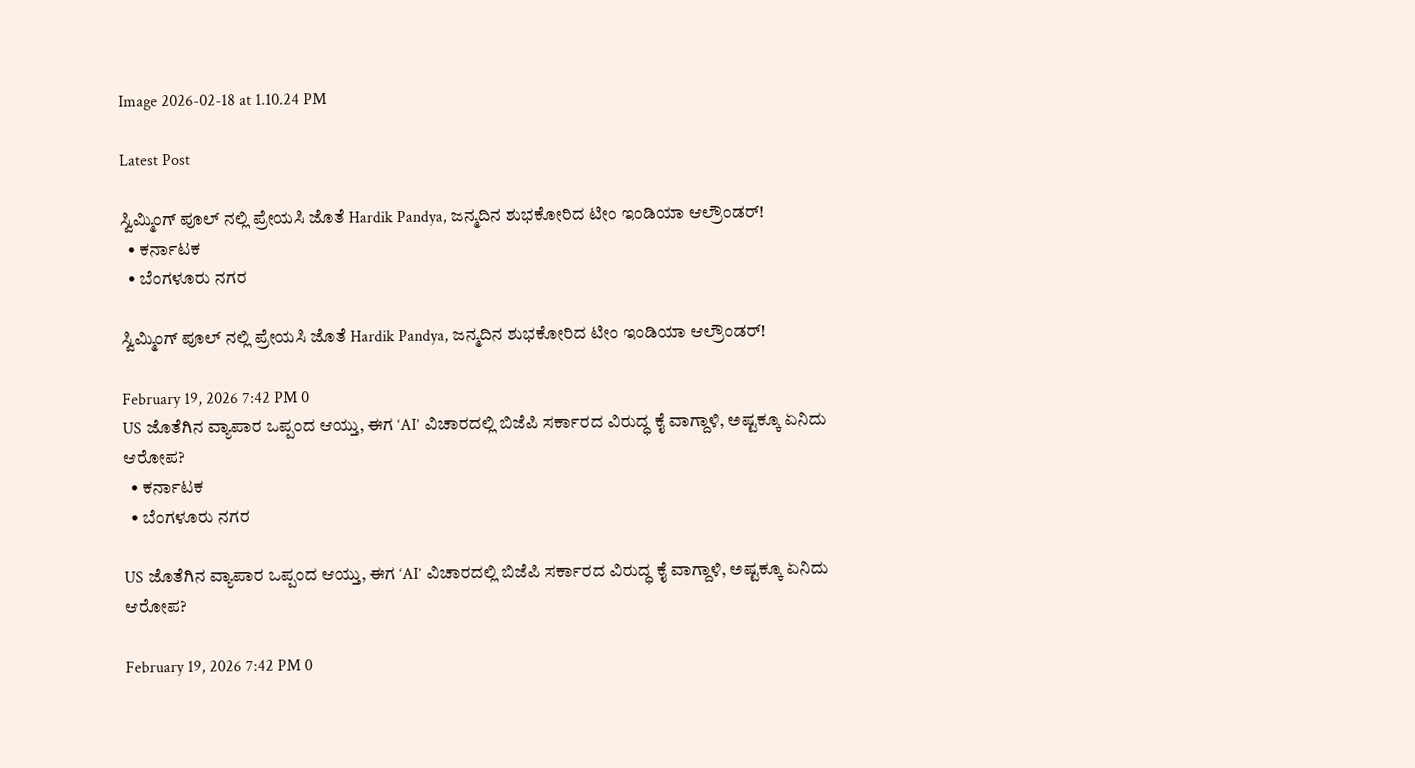Image 2026-02-18 at 1.10.24 PM

Latest Post

ಸ್ವಿಮ್ಮಿಂಗ್ ಪೂಲ್ ನಲ್ಲಿ ಪ್ರೇಯಸಿ ಜೊತೆ Hardik Pandya, ಜನ್ಮದಿನ ಶುಭಕೋರಿದ ಟೀಂ ಇಂಡಿಯಾ ಆಲ್ರೌಂಡರ್!
  • ಕರ್ನಾಟಕ
  • ಬೆಂಗಳೂರು ನಗರ

ಸ್ವಿಮ್ಮಿಂಗ್ ಪೂಲ್ ನಲ್ಲಿ ಪ್ರೇಯಸಿ ಜೊತೆ Hardik Pandya, ಜನ್ಮದಿನ ಶುಭಕೋರಿದ ಟೀಂ ಇಂಡಿಯಾ ಆಲ್ರೌಂಡರ್!

February 19, 2026 7:42 PM 0
US ಜೊತೆಗಿನ ವ್ಯಾಪಾರ ಒಪ್ಪಂದ ಆಯ್ತು, ಈಗ ‘AI’ ವಿಚಾರದಲ್ಲಿ ಬಿಜೆಪಿ ಸರ್ಕಾರದ ವಿರುದ್ಧ ಕೈ ವಾಗ್ದಾಳಿ, ಅಷ್ಟಕ್ಕೂ ಏನಿದು ಆರೋಪ?
  • ಕರ್ನಾಟಕ
  • ಬೆಂಗಳೂರು ನಗರ

US ಜೊತೆಗಿನ ವ್ಯಾಪಾರ ಒಪ್ಪಂದ ಆಯ್ತು, ಈಗ ‘AI’ ವಿಚಾರದಲ್ಲಿ ಬಿಜೆಪಿ ಸರ್ಕಾರದ ವಿರುದ್ಧ ಕೈ ವಾಗ್ದಾಳಿ, ಅಷ್ಟಕ್ಕೂ ಏನಿದು ಆರೋಪ?

February 19, 2026 7:42 PM 0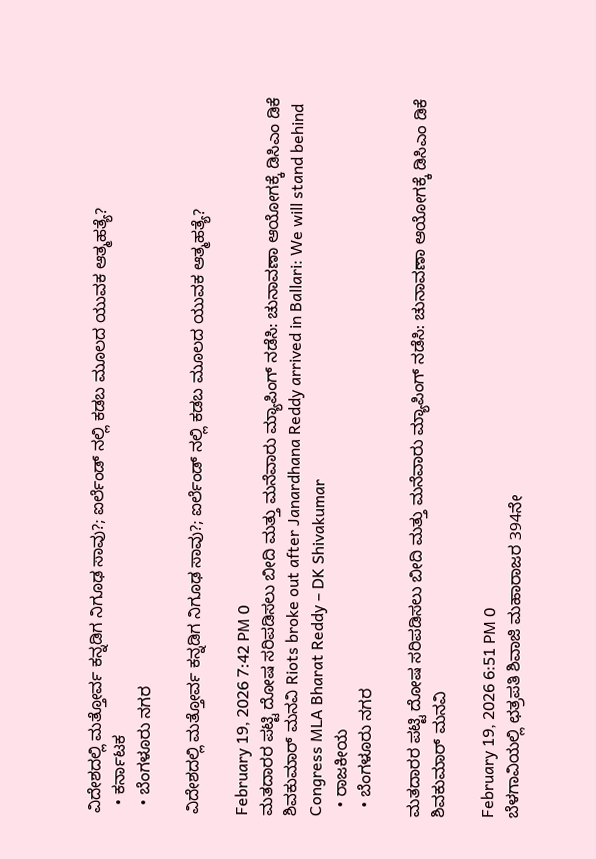ವಿದೇಶದಲ್ಲಿ ಮತ್ತೋರ್ವ ಕನ್ನಡಿಗ ನಿಗೂಢ ಸಾವು?; ಐರ್ಲೆಂಡ್ ನಲ್ಲಿ ಕಡಬ ಮೂಲದ ಯುವಕ ಆತ್ಮಹತ್ಯೆ?
  • ಕರ್ನಾಟಕ
  • ಬೆಂಗಳೂರು ನಗರ

ವಿದೇಶದಲ್ಲಿ ಮತ್ತೋರ್ವ ಕನ್ನಡಿಗ ನಿಗೂಢ ಸಾವು?; ಐರ್ಲೆಂಡ್ ನಲ್ಲಿ ಕಡಬ ಮೂಲದ ಯುವಕ ಆತ್ಮಹತ್ಯೆ?

February 19, 2026 7:42 PM 0
ಮತದಾರರ ಪಟ್ಟಿ ದೋಷ ಸರಿಪಡಿಸಲು ಬೀದಿ ಮತ್ತು ಮನೆವಾರು ಮ್ಯಾಪಿಂಗ್ ನಡೆಸಿ: ಚುನಾವಣಾ ಆಯೋಗಕ್ಕೆ ಡಿಸಿಎಂ ಡಿಕೆ ಶಿವಕುಮಾರ್ ಮನವಿ Riots broke out after Janardhana Reddy arrived in Ballari: We will stand behind Congress MLA Bharat Reddy – DK Shivakumar
  • ರಾಜಕೀಯ
  • ಬೆಂಗಳೂರು ನಗರ

ಮತದಾರರ ಪಟ್ಟಿ ದೋಷ ಸರಿಪಡಿಸಲು ಬೀದಿ ಮತ್ತು ಮನೆವಾರು ಮ್ಯಾಪಿಂಗ್ ನಡೆಸಿ: ಚುನಾವಣಾ ಆಯೋಗಕ್ಕೆ ಡಿಸಿಎಂ ಡಿಕೆ ಶಿವಕುಮಾರ್ ಮನವಿ

February 19, 2026 6:51 PM 0
ಬೆಳಗಾವಿಯಲ್ಲಿ ಛತ್ರಪತಿ ಶಿವಾಜಿ ಮಹಾರಾಜರ 394ನೇ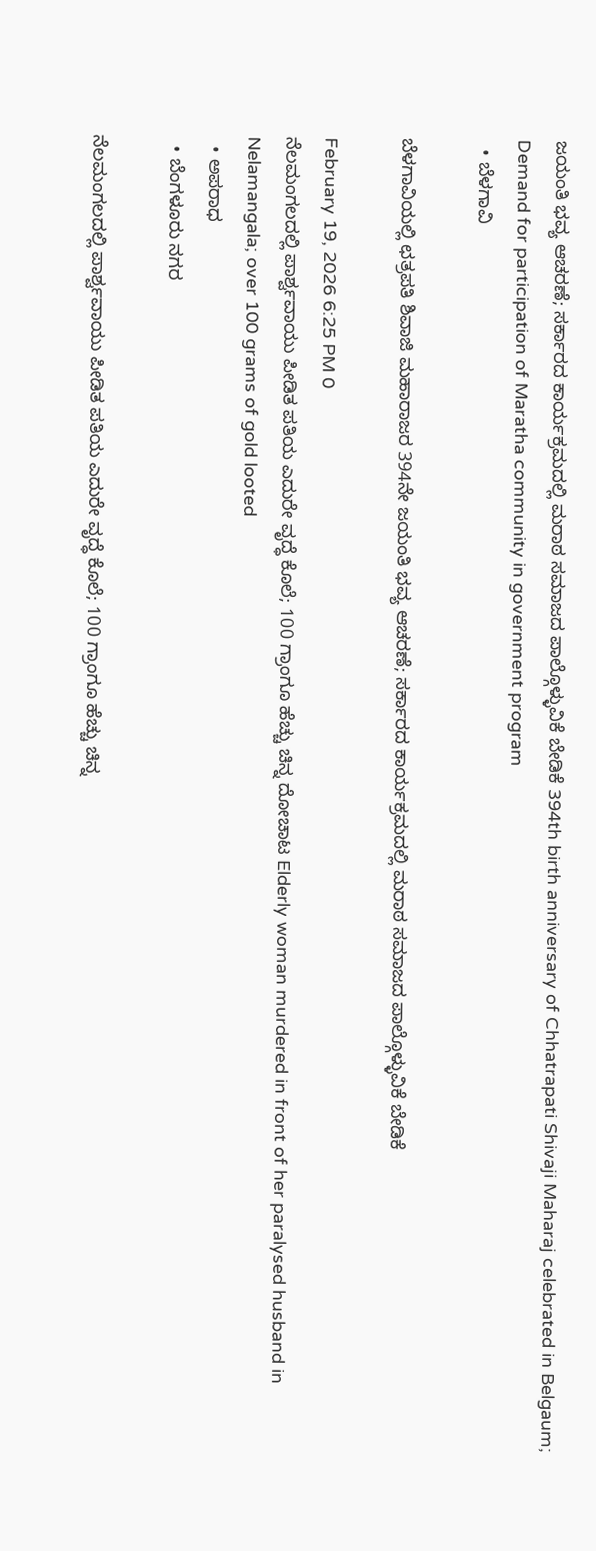ಜಯಂತಿ ಭವ್ಯ ಆಚರಣೆ; ಸರ್ಕಾರದ ಕಾರ್ಯಕ್ರಮದಲ್ಲಿ ಮರಾಠ ಸಮಾಜದ ಪಾಲ್ಗೊಳ್ಳುವಿಕೆ ಬೇಡಿಕೆ 394th birth anniversary of Chhatrapati Shivaji Maharaj celebrated in Belgaum; Demand for participation of Maratha community in government program
  • ಬೆಳಗಾವಿ

ಬೆಳಗಾವಿಯಲ್ಲಿ ಛತ್ರಪತಿ ಶಿವಾಜಿ ಮಹಾರಾಜರ 394ನೇ ಜಯಂತಿ ಭವ್ಯ ಆಚರಣೆ; ಸರ್ಕಾರದ ಕಾರ್ಯಕ್ರಮದಲ್ಲಿ ಮರಾಠ ಸಮಾಜದ ಪಾಲ್ಗೊಳ್ಳುವಿಕೆ ಬೇಡಿಕೆ

February 19, 2026 6:25 PM 0
ನೆಲಮಂಗಲದಲ್ಲಿ ಪಾರ್ಶ್ವವಾಯು ಪೀಡಿತ ಪತಿಯ ಎದುರೇ ವೃದ್ಧೆ ಕೊಲೆ; 100 ಗ್ರಾಂಗೂ ಹೆಚ್ಚು ಚಿನ್ನ ದೋಚಾಟ Elderly woman murdered in front of her paralysed husband in Nelamangala; over 100 grams of gold looted
  • ಅಪರಾಧ
  • ಬೆಂಗಳೂರು ನಗರ

ನೆಲಮಂಗಲದಲ್ಲಿ ಪಾರ್ಶ್ವವಾಯು ಪೀಡಿತ ಪತಿಯ ಎದುರೇ ವೃದ್ಧೆ ಕೊಲೆ; 100 ಗ್ರಾಂಗೂ ಹೆಚ್ಚು ಚಿನ್ನ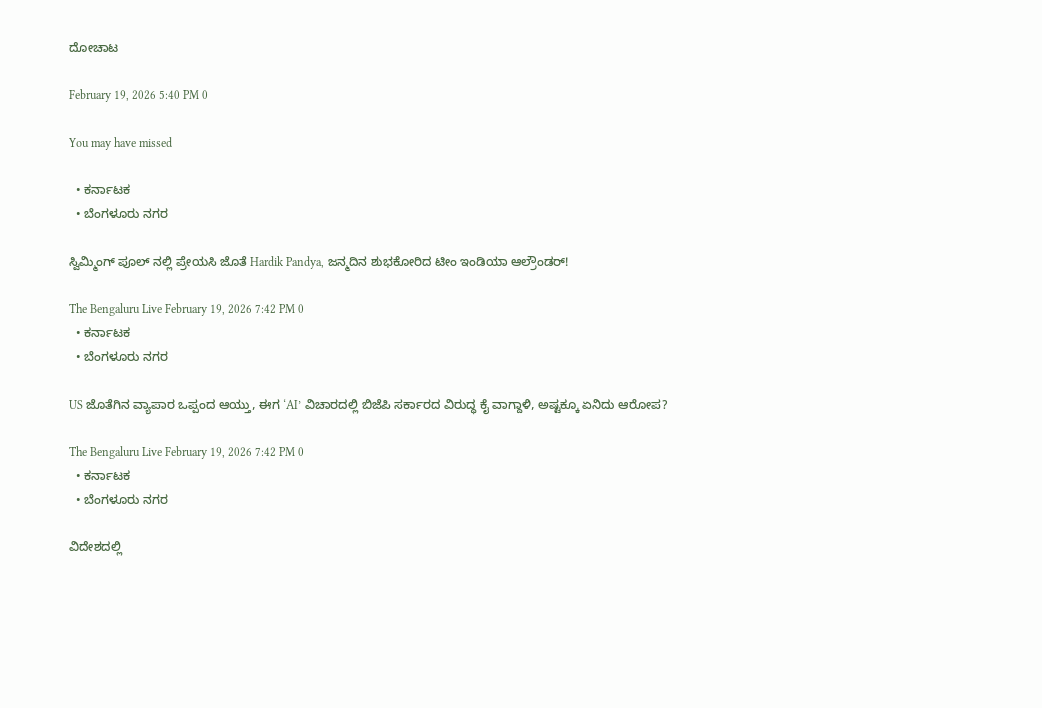ದೋಚಾಟ

February 19, 2026 5:40 PM 0

You may have missed

  • ಕರ್ನಾಟಕ
  • ಬೆಂಗಳೂರು ನಗರ

ಸ್ವಿಮ್ಮಿಂಗ್ ಪೂಲ್ ನಲ್ಲಿ ಪ್ರೇಯಸಿ ಜೊತೆ Hardik Pandya, ಜನ್ಮದಿನ ಶುಭಕೋರಿದ ಟೀಂ ಇಂಡಿಯಾ ಆಲ್ರೌಂಡರ್!

The Bengaluru Live February 19, 2026 7:42 PM 0
  • ಕರ್ನಾಟಕ
  • ಬೆಂಗಳೂರು ನಗರ

US ಜೊತೆಗಿನ ವ್ಯಾಪಾರ ಒಪ್ಪಂದ ಆಯ್ತು, ಈಗ ‘AI’ ವಿಚಾರದಲ್ಲಿ ಬಿಜೆಪಿ ಸರ್ಕಾರದ ವಿರುದ್ಧ ಕೈ ವಾಗ್ದಾಳಿ, ಅಷ್ಟಕ್ಕೂ ಏನಿದು ಆರೋಪ?

The Bengaluru Live February 19, 2026 7:42 PM 0
  • ಕರ್ನಾಟಕ
  • ಬೆಂಗಳೂರು ನಗರ

ವಿದೇಶದಲ್ಲಿ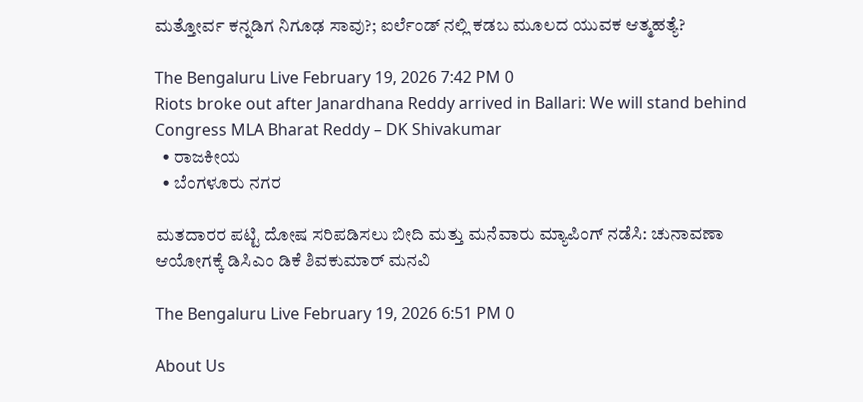ಮತ್ತೋರ್ವ ಕನ್ನಡಿಗ ನಿಗೂಢ ಸಾವು?; ಐರ್ಲೆಂಡ್ ನಲ್ಲಿ ಕಡಬ ಮೂಲದ ಯುವಕ ಆತ್ಮಹತ್ಯೆ?

The Bengaluru Live February 19, 2026 7:42 PM 0
Riots broke out after Janardhana Reddy arrived in Ballari: We will stand behind Congress MLA Bharat Reddy – DK Shivakumar
  • ರಾಜಕೀಯ
  • ಬೆಂಗಳೂರು ನಗರ

ಮತದಾರರ ಪಟ್ಟಿ ದೋಷ ಸರಿಪಡಿಸಲು ಬೀದಿ ಮತ್ತು ಮನೆವಾರು ಮ್ಯಾಪಿಂಗ್ ನಡೆಸಿ: ಚುನಾವಣಾ ಆಯೋಗಕ್ಕೆ ಡಿಸಿಎಂ ಡಿಕೆ ಶಿವಕುಮಾರ್ ಮನವಿ

The Bengaluru Live February 19, 2026 6:51 PM 0

About Us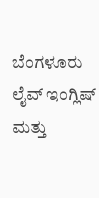ಬೆಂಗಳೂರು ಲೈವ್ ಇಂಗ್ಲಿಷ್ ಮತ್ತು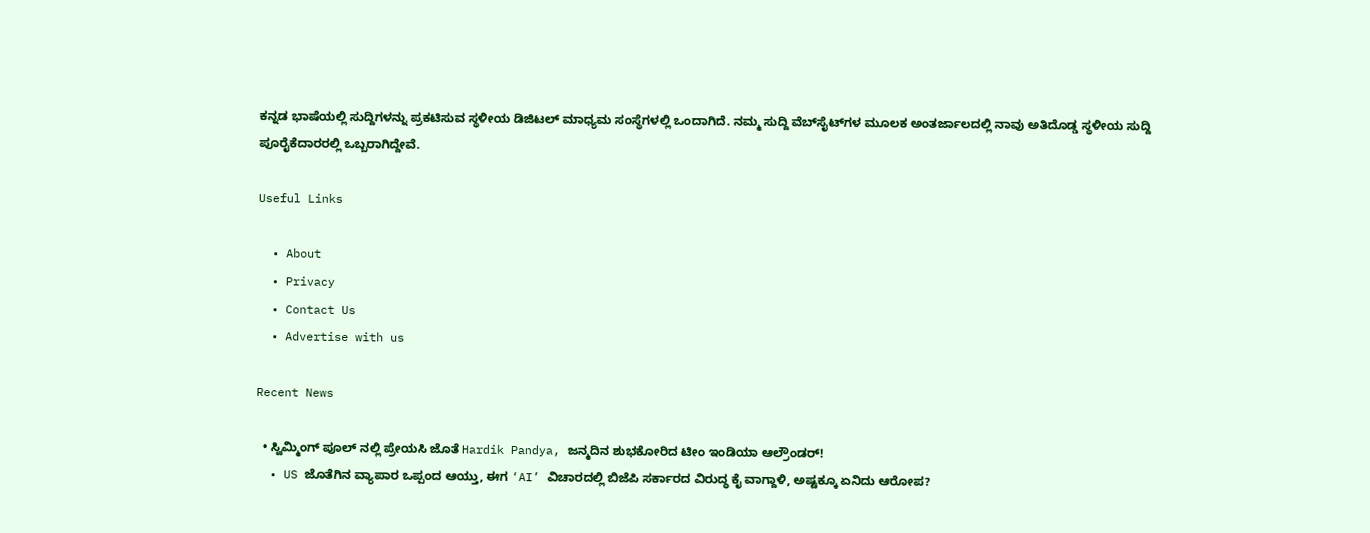ಕನ್ನಡ ಭಾಷೆಯಲ್ಲಿ ಸುದ್ದಿಗಳನ್ನು ಪ್ರಕಟಿಸುವ ಸ್ಥಳೀಯ ಡಿಜಿಟಲ್ ಮಾಧ್ಯಮ ಸಂಸ್ಥೆಗಳಲ್ಲಿ ಒಂದಾಗಿದೆ. ನಮ್ಮ ಸುದ್ದಿ ವೆಬ್‌ಸೈಟ್‌ಗಳ ಮೂಲಕ ಅಂತರ್ಜಾಲದಲ್ಲಿ ನಾವು ಅತಿದೊಡ್ಡ ಸ್ಥಳೀಯ ಸುದ್ದಿ ಪೂರೈಕೆದಾರರಲ್ಲಿ ಒಬ್ಬರಾಗಿದ್ದೇವೆ.

Useful Links

  • About
  • Privacy
  • Contact Us
  • Advertise with us

Recent News

  • ಸ್ವಿಮ್ಮಿಂಗ್ ಪೂಲ್ ನಲ್ಲಿ ಪ್ರೇಯಸಿ ಜೊತೆ Hardik Pandya, ಜನ್ಮದಿನ ಶುಭಕೋರಿದ ಟೀಂ ಇಂಡಿಯಾ ಆಲ್ರೌಂಡರ್!
  • US ಜೊತೆಗಿನ ವ್ಯಾಪಾರ ಒಪ್ಪಂದ ಆಯ್ತು, ಈಗ ‘AI’ ವಿಚಾರದಲ್ಲಿ ಬಿಜೆಪಿ ಸರ್ಕಾರದ ವಿರುದ್ಧ ಕೈ ವಾಗ್ದಾಳಿ, ಅಷ್ಟಕ್ಕೂ ಏನಿದು ಆರೋಪ?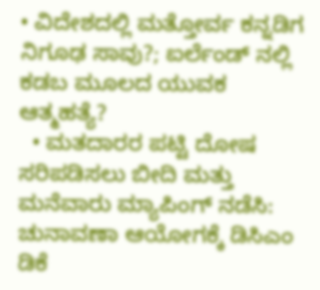• ವಿದೇಶದಲ್ಲಿ ಮತ್ತೋರ್ವ ಕನ್ನಡಿಗ ನಿಗೂಢ ಸಾವು?; ಐರ್ಲೆಂಡ್ ನಲ್ಲಿ ಕಡಬ ಮೂಲದ ಯುವಕ ಆತ್ಮಹತ್ಯೆ?
  • ಮತದಾರರ ಪಟ್ಟಿ ದೋಷ ಸರಿಪಡಿಸಲು ಬೀದಿ ಮತ್ತು ಮನೆವಾರು ಮ್ಯಾಪಿಂಗ್ ನಡೆಸಿ: ಚುನಾವಣಾ ಆಯೋಗಕ್ಕೆ ಡಿಸಿಎಂ ಡಿಕೆ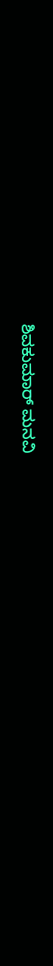ಶಿವಕುಮಾರ್ ಮನವಿ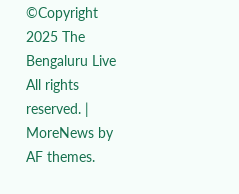©Copyright 2025 The Bengaluru Live All rights reserved. | MoreNews by AF themes.